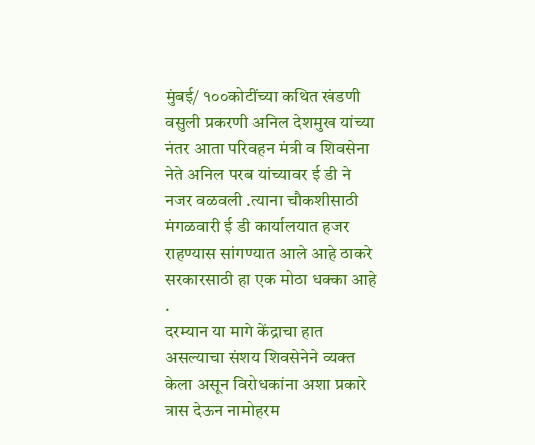मुंबई/ १००कोटींच्या कथित खंडणी वसुली प्रकरणी अनिल देशमुख यांच्या नंतर आता परिवहन मंत्री व शिवसेना नेते अनिल परब यांच्यावर ई डी ने नजर वळवली .त्याना चौकशीसाठी मंगळवारी ई डी कार्यालयात हजर राहण्यास सांगण्यात आले आहे ठाकरे सरकारसाठी हा एक मोठा धक्का आहे .
दरम्यान या मागे केंद्राचा हात असल्याचा संशय शिवसेनेने व्यक्त केला असून विरोधकांना अशा प्रकारे त्रास देऊन नामोहरम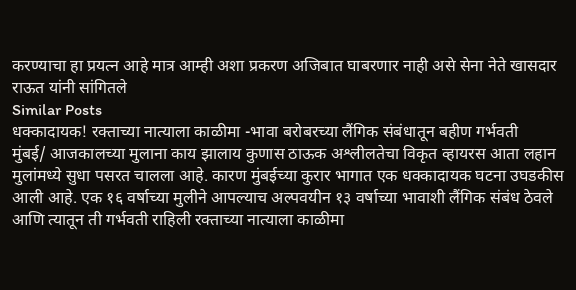करण्याचा हा प्रयत्न आहे मात्र आम्ही अशा प्रकरण अजिबात घाबरणार नाही असे सेना नेते खासदार राऊत यांनी सांगितले
Similar Posts
धक्कादायक! रक्ताच्या नात्याला काळीमा -भावा बरोबरच्या लैंगिक संबंधातून बहीण गर्भवती
मुंबई/ आजकालच्या मुलाना काय झालाय कुणास ठाऊक अश्लीलतेचा विकृत व्हायरस आता लहान मुलांमध्ये सुधा पसरत चालला आहे. कारण मुंबईच्या कुरार भागात एक धक्कादायक घटना उघडकीस आली आहे. एक १६ वर्षाच्या मुलीने आपल्याच अल्पवयीन १३ वर्षाच्या भावाशी लैंगिक संबंध ठेवले आणि त्यातून ती गर्भवती राहिली रक्ताच्या नात्याला काळीमा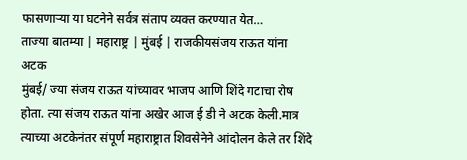फासणाऱ्या या घटनेने सर्वत्र संताप व्यक्त करण्यात येत…
ताज्या बातम्या | महाराष्ट्र | मुंबई | राजकीयसंजय राऊत यांना अटक
मुंबई/ ज्या संजय राऊत यांच्यावर भाजप आणि शिंदे गटाचा रोष होता. त्या संजय राऊत यांना अखेर आज ई डी ने अटक केली.मात्र त्याच्या अटकेनंतर संपूर्ण महाराष्ट्रात शिवसेनेने आंदोलन केले तर शिंदे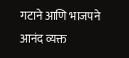गटाने आणि भाजपने आनंद व्यक्त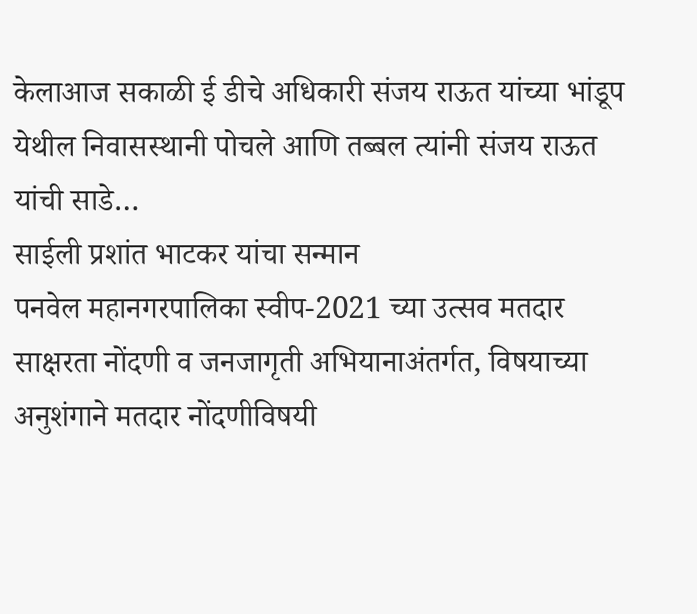केलाआज सकाळी ई डीचे अधिकारी संजय राऊत यांच्या भांडूप येथील निवासस्थानी पोचले आणि तब्बल त्यांनी संजय राऊत यांची साडे…
साईली प्रशांत भाटकर यांचा सन्मान
पनवेल महानगरपालिका स्वीप-2021 च्या उत्सव मतदार साक्षरता नोंदणी व जनजागृती अभियानाअंतर्गत, विषयाच्या अनुशंगाने मतदार नोंदणीविषयी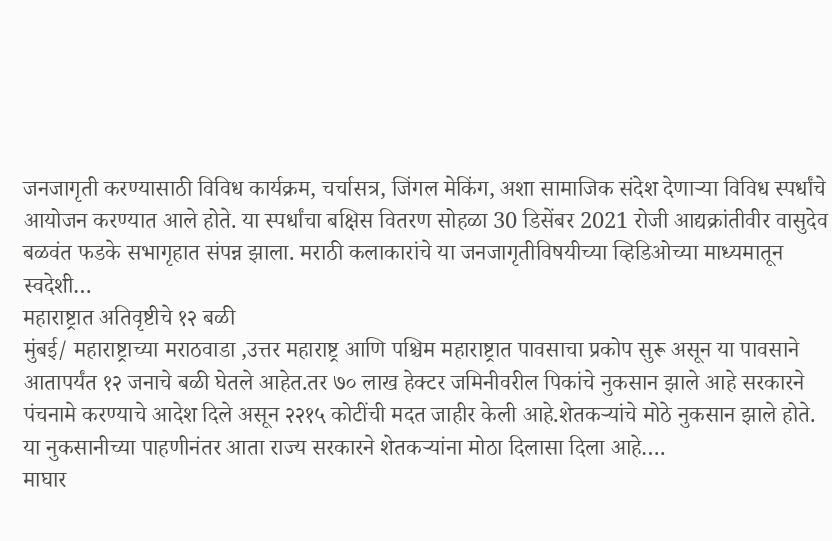जनजागृती करण्यासाठी विविध कार्यक्रम, चर्चासत्र, जिंगल मेकिंग, अशा सामाजिक संदेश देणाऱ्या विविध स्पर्धांचे आयोजन करण्यात आले होते. या स्पर्धांचा बक्षिस वितरण सोहळा 30 डिसेंबर 2021 रोजी आद्यक्रांतीवीर वासुदेव बळवंत फडके सभागृहात संपन्न झाला. मराठी कलाकारांचे या जनजागृतीविषयीच्या व्हिडिओच्या माध्यमातून स्वदेशी…
महाराष्ट्रात अतिवृष्टीचे १२ बळी
मुंबई/ महाराष्ट्राच्या मराठवाडा ,उत्तर महाराष्ट्र आणि पश्चिम महाराष्ट्रात पावसाचा प्रकोप सुरू असून या पावसाने आतापर्यंत १२ जनाचे बळी घेतले आहेत.तर ७० लाख हेक्टर जमिनीवरील पिकांचे नुकसान झाले आहे सरकारने पंचनामे करण्याचे आदेश दिले असून २२१५ कोटींची मदत जाहीर केली आहे.शेतकऱ्यांचे मोठे नुकसान झाले होते. या नुकसानीच्या पाहणीनंतर आता राज्य सरकारने शेतकऱ्यांना मोठा दिलासा दिला आहे….
माघार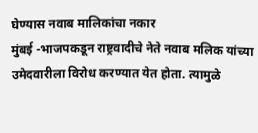घेण्यास नवाब मालिकांचा नकार
मुंबई -भाजपकडून राष्ट्रवादीचे नेते नवाब मलिक यांच्या उमेदवारीला विरोध करण्यात येत होता. त्यामुळे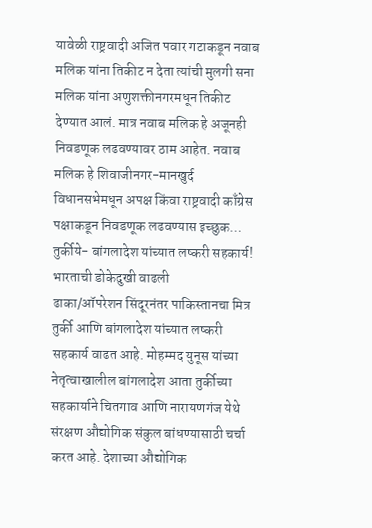यावेळी राष्ट्रवादी अजित पवार गटाकडून नवाब मलिक यांना तिकीट न देता त्यांची मुलगी सना मलिक यांना अणुशक्तीनगरमधून तिकीट देण्यात आलं. मात्र नवाब मलिक हे अजूनही निवडणूक लढवण्यावर ठाम आहेत. नवाब मलिक हे शिवाजीनगर-मानखुर्द विधानसभेमधून अपक्ष किंवा राष्ट्रवादी काँग्रेस पक्षाकडून निवडणूक लढवण्यास इच्छुक…
तुर्कीये- बांगलादेश यांच्यात लष्करी सहकार्य! भारताची डोकेदुखी वाढली
ढाका/ऑपरेशन सिंदूरनंतर पाकिस्तानचा मित्र तुर्की आणि बांगलादेश यांच्यात लष्करी सहकार्य वाढत आहे. मोहम्मद युनूस यांच्या नेतृत्वाखालील बांगलादेश आता तुर्कीच्या सहकार्याने चितगाव आणि नारायणगंज येथे संरक्षण औद्योगिक संकुल बांधण्यासाठी चर्चा करत आहे. देशाच्या औद्योगिक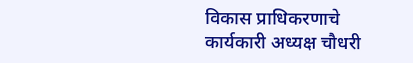विकास प्राधिकरणाचे कार्यकारी अध्यक्ष चौधरी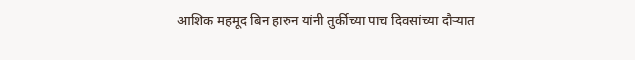आशिक महमूद बिन हारुन यांनी तुर्कीच्या पाच दिवसांच्या दौऱ्यात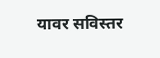यावर सविस्तर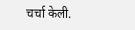चर्चा केली.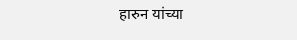हारुन यांच्या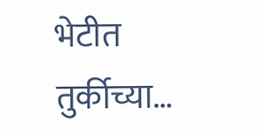भेटीत तुर्कीच्या…